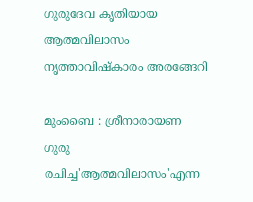ഗുരുദേവ കൃതിയായ ആത്മവിലാസം നൃത്താവിഷ്‌കാരം അരങ്ങേറി

മുംബൈ : ശ്രീനാരായണ ഗുരു രചിച്ച'ആത്മവിലാസം'എന്ന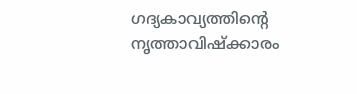ഗദ്യകാവ്യത്തിൻ്റെ നൃത്താവിഷ്‌ക്കാരം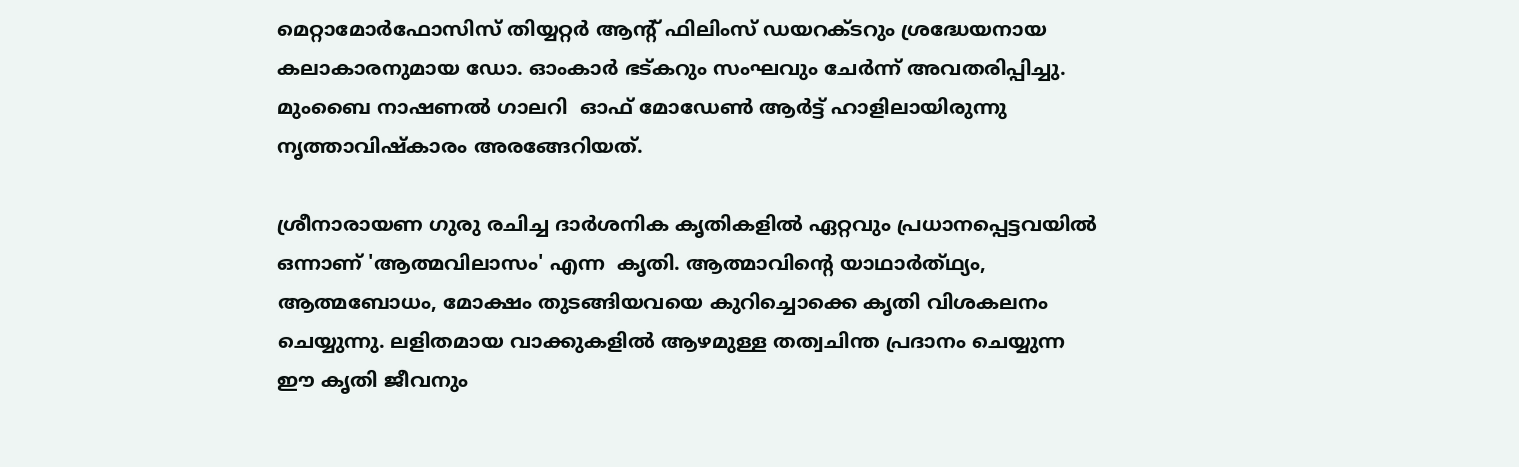മെറ്റാമോർഫോസിസ് തിയ്യറ്റർ ആൻ്റ് ഫിലിംസ് ഡയറക്ടറും ശ്രദ്ധേയനായ കലാകാരനുമായ ഡോ. ഓംകാർ ഭട്കറും സംഘവും ചേർന്ന് അവതരിപ്പിച്ചു. മുംബൈ നാഷണൽ ഗാലറി  ഓഫ് മോഡേൺ ആർട്ട് ഹാളിലായിരുന്നു നൃത്താവിഷ്‌കാരം അരങ്ങേറിയത്.

ശ്രീനാരായണ ഗുരു രചിച്ച ദാർശനിക കൃതികളിൽ ഏറ്റവും പ്രധാനപ്പെട്ടവയിൽ ഒന്നാണ് 'ആത്മവിലാസം' എന്ന  കൃതി. ആത്മാവിൻ്റെ യാഥാർത്‌ഥ്യം, ആത്മബോധം, മോക്ഷം തുടങ്ങിയവയെ കുറിച്ചൊക്കെ കൃതി വിശകലനം ചെയ്യുന്നു. ലളിതമായ വാക്കുകളിൽ ആഴമുള്ള തത്വചിന്ത പ്രദാനം ചെയ്യുന്ന ഈ കൃതി ജീവനും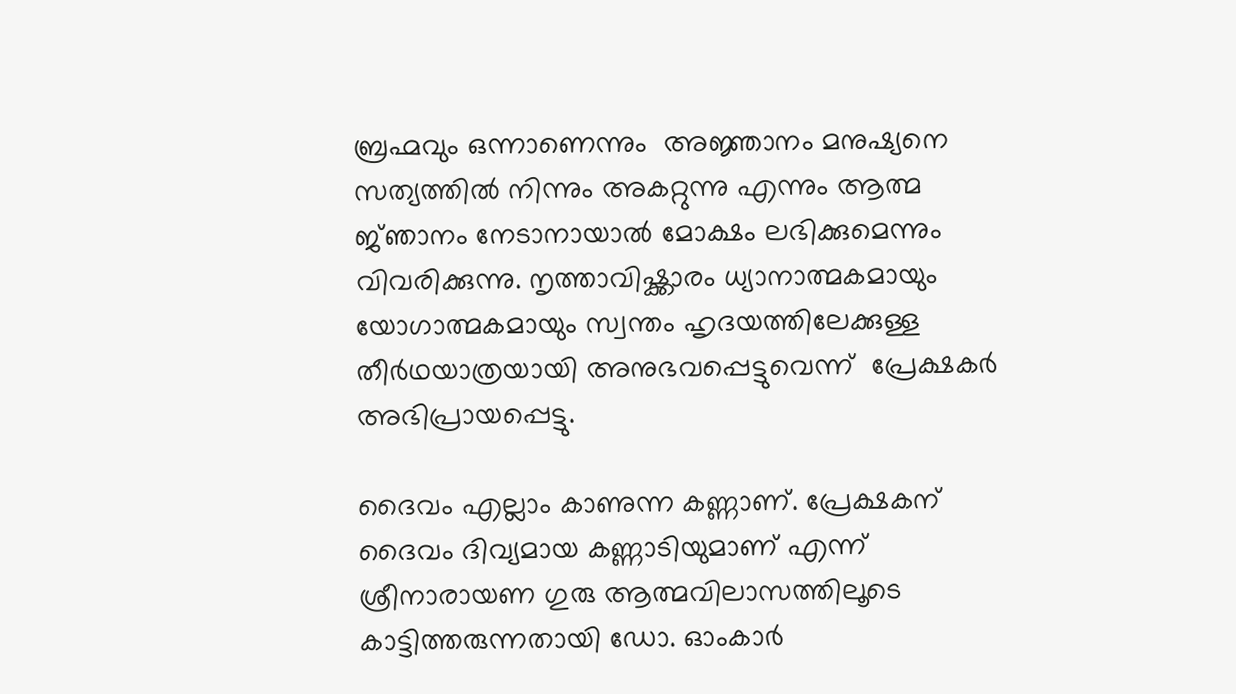ബ്രഹ്മവും ഒന്നാണെന്നും  അജ്ഞാനം മനുഷ്യനെ സത്യത്തിൽ നിന്നും അകറ്റുന്നു എന്നും ആത്മ ജ്‌ഞാനം നേടാനായാൽ മോക്ഷം ലഭിക്കുമെന്നും വിവരിക്കുന്നു. നൃത്താവിഷ്ക്കാരം ധ്യാനാത്മകമായും യോഗാത്മകമായും സ്വന്തം ഹൃദയത്തിലേക്കുള്ള തീർഥയാത്രയായി അനുഭവപ്പെട്ടുവെന്ന്  പ്രേക്ഷകർ അഭിപ്രായപ്പെട്ടു.

ദൈവം എല്ലാം കാണുന്ന കണ്ണാണ്. പ്രേക്ഷകന് ദൈവം ദിവ്യമായ കണ്ണാടിയുമാണ് എന്ന് ശ്രീനാരായണ ഗുരു ആത്മവിലാസത്തിലൂടെ കാട്ടിത്തരുന്നതായി ഡോ. ഓംകാർ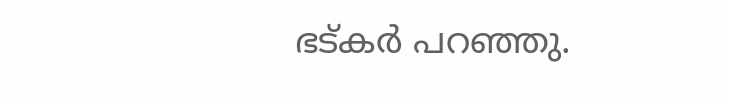ഭട്കർ പറഞ്ഞു.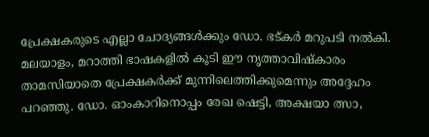പ്രേക്ഷകരുടെ എല്ലാ ചോദ്യങ്ങൾക്കും ഡോ. ഭട്കർ മറുപടി നൽകി. മലയാളം, മറാത്തി ഭാഷകളിൽ കൂടി ഈ നൃത്താവിഷ്‌കാരം താമസിയാതെ പ്രേക്ഷകർക്ക് മുന്നിലെത്തിക്കുമെന്നും അദ്ദേഹം പറഞ്ഞു. ഡോ. ഓംകാറിനൊപ്പം രേഖ ഷെട്ടി, അക്ഷയാ ത്സാ,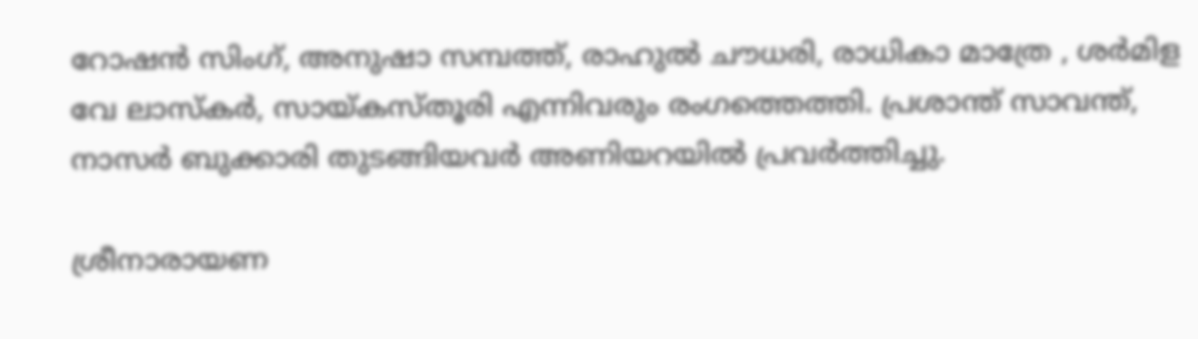റോഷൻ സിംഗ്, അനുഷാ സമ്പത്ത്, രാഹുൽ ചൗധരി, രാധികാ മാത്രേ , ശർമിള വേ ലാസ്കർ, സായ്കസ്‌തൂരി എന്നിവരും രംഗത്തെത്തി. പ്രശാന്ത് സാവന്ത്, നാസർ ബുക്കാരി തുടങ്ങിയവർ അണിയറയിൽ പ്രവർത്തിച്ചു.

ശ്രീനാരായണ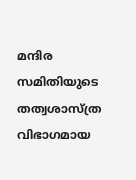മന്ദിര സമിതിയുടെ തത്വശാസ്ത്ര വിഭാഗമായ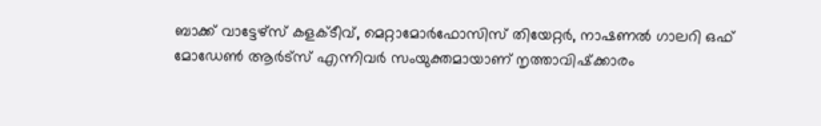ബാക്ക് വാട്ടേഴ്‌സ് കളക്ടീവ്, മെറ്റാമോർഫോസിസ് തിയേറ്റർ, നാഷണൽ ഗാലറി ഒഫ് മോഡേൺ ആർട്സ് എന്നിവർ സംയുക്തമായാണ് നൃത്താവിഷ്‌ക്കാരം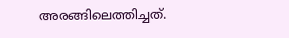അരങ്ങിലെത്തിച്ചത്.